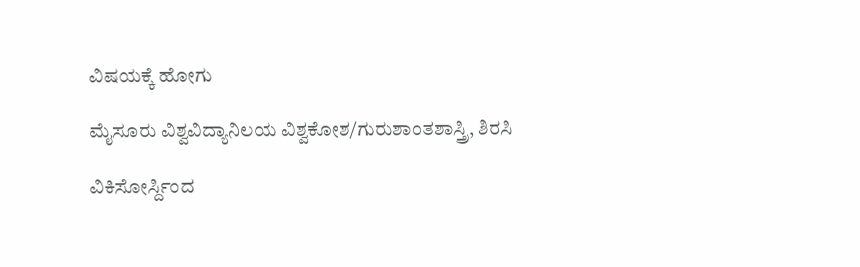ವಿಷಯಕ್ಕೆ ಹೋಗು

ಮೈಸೂರು ವಿಶ್ವವಿದ್ಯಾನಿಲಯ ವಿಶ್ವಕೋಶ/ಗುರುಶಾಂತಶಾಸ್ತ್ರಿ, ಶಿರಸಿ

ವಿಕಿಸೋರ್ಸ್ದಿಂದ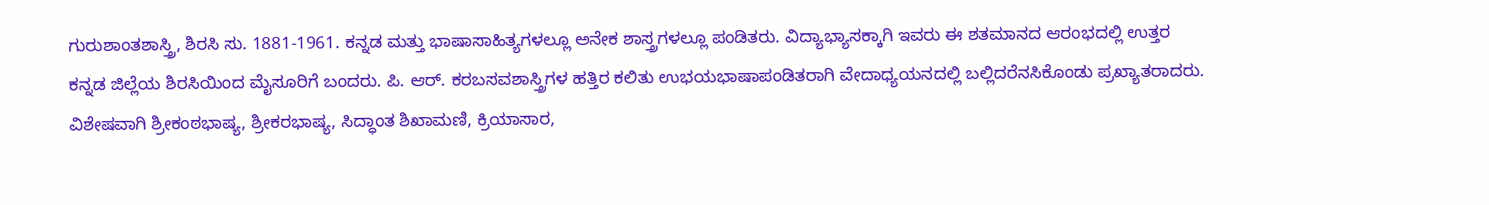ಗುರುಶಾಂತಶಾಸ್ತ್ರಿ, ಶಿರಸಿ ಸು. 1881-1961. ಕನ್ನಡ ಮತ್ತು ಭಾಷಾಸಾಹಿತ್ಯಗಳಲ್ಲೂ ಅನೇಕ ಶಾಸ್ತ್ರಗಳಲ್ಲೂ ಪಂಡಿತರು. ವಿದ್ಯಾಭ್ಯಾಸಕ್ಕಾಗಿ ಇವರು ಈ ಶತಮಾನದ ಆರಂಭದಲ್ಲಿ ಉತ್ತರ ಕನ್ನಡ ಜಿಲ್ಲೆಯ ಶಿರಸಿಯಿಂದ ಮೈಸೂರಿಗೆ ಬಂದರು. ಪಿ. ಆರ್. ಕರಬಸವಶಾಸ್ತ್ರಿಗಳ ಹತ್ತಿರ ಕಲಿತು ಉಭಯಭಾಷಾಪಂಡಿತರಾಗಿ ವೇದಾಧ್ಯಯನದಲ್ಲಿ ಬಲ್ಲಿದರೆನಸಿಕೊಂಡು ಪ್ರಖ್ಯಾತರಾದರು. ವಿಶೇಷವಾಗಿ ಶ್ರೀಕಂಠಭಾಷ್ಯ, ಶ್ರೀಕರಭಾಷ್ಯ, ಸಿದ್ಧಾಂತ ಶಿಖಾಮಣಿ, ಕ್ರಿಯಾಸಾರ,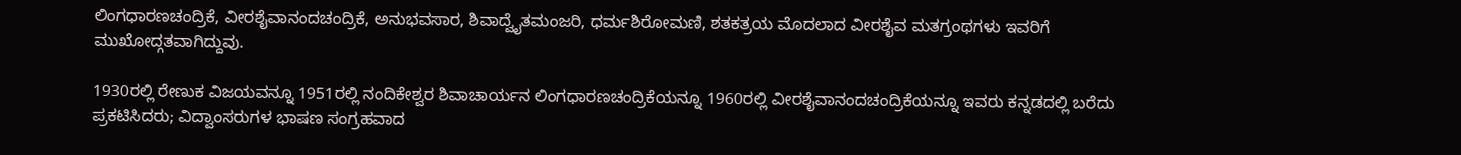ಲಿಂಗಧಾರಣಚಂದ್ರಿಕೆ, ವೀರಶೈವಾನಂದಚಂದ್ರಿಕೆ, ಅನುಭವಸಾರ, ಶಿವಾದ್ವೈತಮಂಜರಿ, ಧರ್ಮಶಿರೋಮಣಿ, ಶತಕತ್ರಯ ಮೊದಲಾದ ವೀರಶೈವ ಮತಗ್ರಂಥಗಳು ಇವರಿಗೆ ಮುಖೋದ್ಗತವಾಗಿದ್ದುವು.

1930ರಲ್ಲಿ ರೇಣುಕ ವಿಜಯವನ್ನೂ 1951ರಲ್ಲಿ ನಂದಿಕೇಶ್ವರ ಶಿವಾಚಾರ್ಯನ ಲಿಂಗಧಾರಣಚಂದ್ರಿಕೆಯನ್ನೂ 1960ರಲ್ಲಿ ವೀರಶೈವಾನಂದಚಂದ್ರಿಕೆಯನ್ನೂ ಇವರು ಕನ್ನಡದಲ್ಲಿ ಬರೆದು ಪ್ರಕಟಿಸಿದರು; ವಿದ್ವಾಂಸರುಗಳ ಭಾಷಣ ಸಂಗ್ರಹವಾದ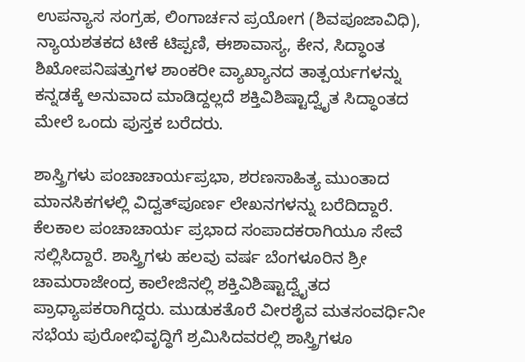ಉಪನ್ಯಾಸ ಸಂಗ್ರಹ, ಲಿಂಗಾರ್ಚನ ಪ್ರಯೋಗ (ಶಿವಪೂಜಾವಿಧಿ), ನ್ಯಾಯಶತಕದ ಟೀಕೆ ಟಿಪ್ಪಣಿ, ಈಶಾವಾಸ್ಯ, ಕೇನ, ಸಿದ್ಧಾಂತ ಶಿಖೋಪನಿಷತ್ತುಗಳ ಶಾಂಕರೀ ವ್ಯಾಖ್ಯಾನದ ತಾತ್ಪರ್ಯಗಳನ್ನು ಕನ್ನಡಕ್ಕೆ ಅನುವಾದ ಮಾಡಿದ್ದಲ್ಲದೆ ಶಕ್ತಿವಿಶಿಷ್ಟಾದ್ವೈತ ಸಿದ್ಧಾಂತದ ಮೇಲೆ ಒಂದು ಪುಸ್ತಕ ಬರೆದರು.

ಶಾಸ್ತ್ರಿಗಳು ಪಂಚಾಚಾರ್ಯಪ್ರಭಾ, ಶರಣಸಾಹಿತ್ಯ ಮುಂತಾದ ಮಾನಸಿಕಗಳಲ್ಲಿ ವಿದ್ವತ್‍ಪೂರ್ಣ ಲೇಖನಗಳನ್ನು ಬರೆದಿದ್ದಾರೆ. ಕೆಲಕಾಲ ಪಂಚಾಚಾರ್ಯ ಪ್ರಭಾದ ಸಂಪಾದಕರಾಗಿಯೂ ಸೇವೆ ಸಲ್ಲಿಸಿದ್ದಾರೆ. ಶಾಸ್ತ್ರಿಗಳು ಹಲವು ವರ್ಷ ಬೆಂಗಳೂರಿನ ಶ್ರೀ ಚಾಮರಾಜೇಂದ್ರ ಕಾಲೇಜಿನಲ್ಲಿ ಶಕ್ತಿವಿಶಿಷ್ಟಾದ್ವೈತದ ಪ್ರಾಧ್ಯಾಪಕರಾಗಿದ್ದರು. ಮುಡುಕತೊರೆ ವೀರಶೈವ ಮತಸಂವರ್ಧಿನೀ ಸಭೆಯ ಪುರೋಭಿವೃದ್ಧಿಗೆ ಶ್ರಮಿಸಿದವರಲ್ಲಿ ಶಾಸ್ತ್ರಿಗಳೂ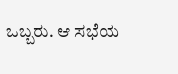ಒಬ್ಬರು. ಆ ಸಭೆಯ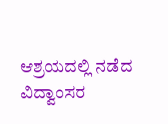ಆಶ್ರಯದಲ್ಲಿ ನಡೆದ ವಿದ್ವಾಂಸರ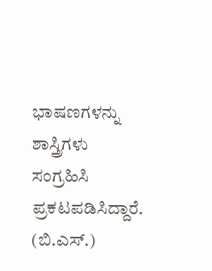ಭಾಷಣಗಳನ್ನು ಶಾಸ್ತ್ರಿಗಳು ಸಂಗ್ರಹಿಸಿ ಪ್ರಕಟಪಡಿಸಿದ್ದಾರೆ. (ಬಿ.ಎಸ್.)